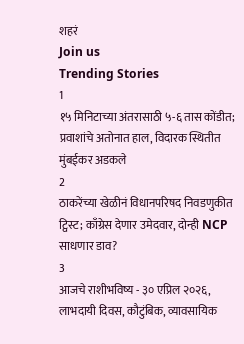शहरं
Join us
Trending Stories
1
१५ मिनिटाच्या अंतरासाठी ५-६ तास कोंडीत; प्रवाशांचे अतोनात हाल, विदारक स्थितीत मुंबईकर अडकले
2
ठाकरेंच्या खेळीनं विधानपरिषद निवडणुकीत ट्विस्ट; काँग्रेस देणार उमेदवार, दोन्ही NCP साधणार डाव?
3
आजचे राशीभविष्य - ३० एप्रिल २०२६, लाभदायी दिवस, कौटुंबिक, व्यावसायिक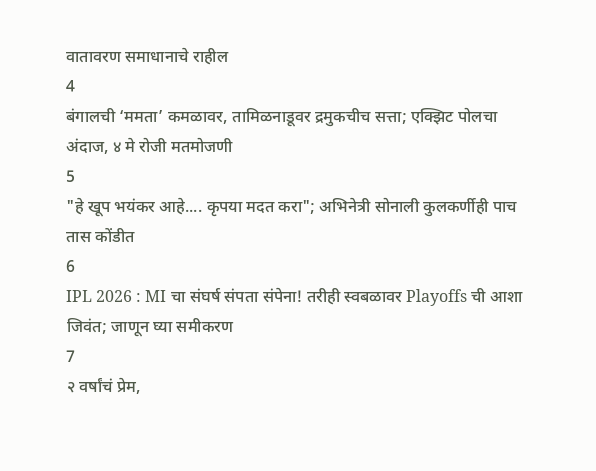वातावरण समाधानाचे राहील
4
बंगालची ‘ममता’ कमळावर, तामिळनाडूवर द्रमुकचीच सत्ता; एक्झिट पोलचा अंदाज, ४ मे रोजी मतमोजणी
5
"हे खूप भयंकर आहे.... कृपया मदत करा"; अभिनेत्री सोनाली कुलकर्णीही पाच तास कोंडीत
6
IPL 2026 : MI चा संघर्ष संपता संपेना! तरीही स्वबळावर Playoffs ची आशा जिवंत; जाणून घ्या समीकरण
7
२ वर्षांचं प्रेम,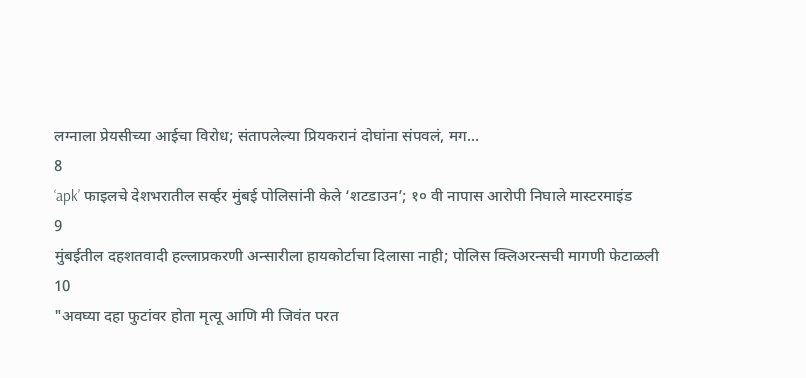लग्नाला प्रेयसीच्या आईचा विरोध; संतापलेल्या प्रियकरानं दोघांना संपवलं, मग...
8
‘apk’ फाइलचे देशभरातील सर्व्हर मुंबई पोलिसांनी केले ‘शटडाउन’; १० वी नापास आरोपी निघाले मास्टरमाइंड
9
मुंबईतील दहशतवादी हल्लाप्रकरणी अन्सारीला हायकोर्टाचा दिलासा नाही; पोलिस क्लिअरन्सची मागणी फेटाळली
10
"अवघ्या दहा फुटांवर होता मृत्यू आणि मी जिवंत परत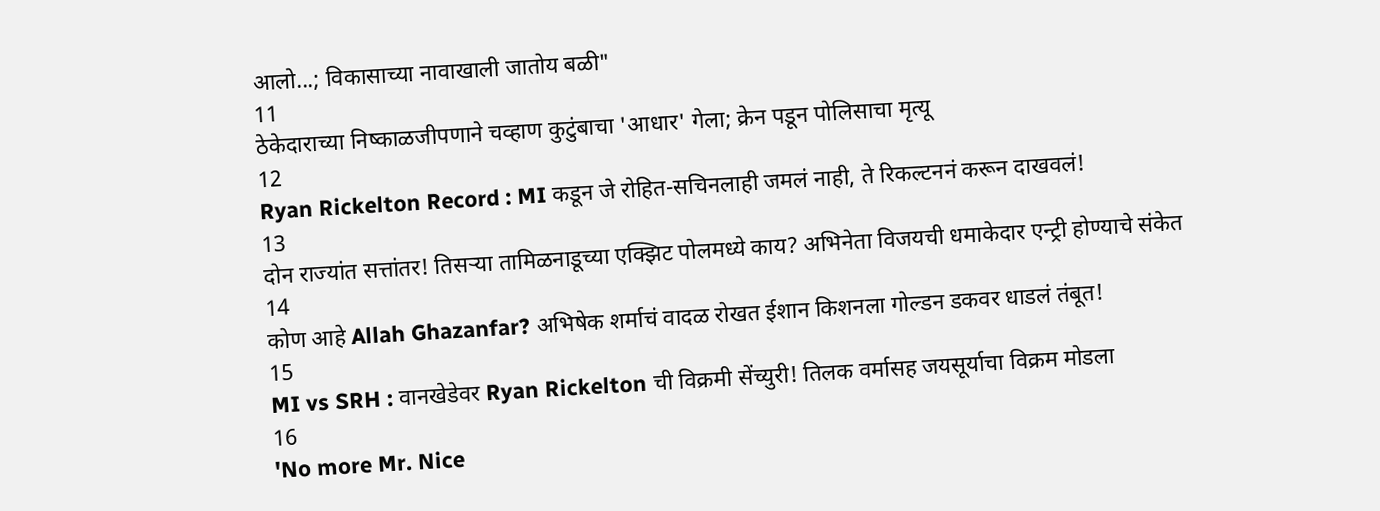आलो...; विकासाच्या नावाखाली जातोय बळी"
11
ठेकेदाराच्या निष्काळजीपणाने चव्हाण कुटुंबाचा 'आधार' गेला; क्रेन पडून पोलिसाचा मृत्यू
12
Ryan Rickelton Record : MI कडून जे रोहित-सचिनलाही जमलं नाही, ते रिकल्टननं करून दाखवलं!
13
दोन राज्यांत सत्तांतर! तिसऱ्या तामिळनाडूच्या एक्झिट पोलमध्ये काय? अभिनेता विजयची धमाकेदार एन्ट्री होण्याचे संकेत
14
कोण आहे Allah Ghazanfar? अभिषेक शर्माचं वादळ रोखत ईशान किशनला गोल्डन डकवर धाडलं तंबूत!
15
MI vs SRH : वानखेडेवर Ryan Rickelton ची विक्रमी सेंच्युरी! तिलक वर्मासह जयसूर्याचा विक्रम मोडला
16
'No more Mr. Nice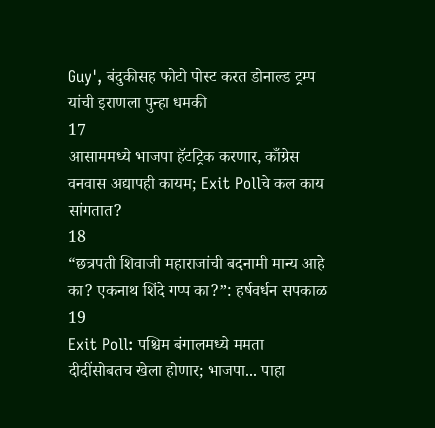Guy', बंदुकीसह फोटो पोस्ट करत डोनाल्ड ट्रम्प यांची इराणला पुन्हा धमकी
17
आसाममध्ये भाजपा हॅटट्रिक करणार, काँग्रेस वनवास अद्यापही कायम; Exit Pollचे कल काय सांगतात?
18
“छत्रपती शिवाजी महाराजांची बदनामी मान्य आहे का? एकनाथ शिंदे गप्प का?”: हर्षवर्धन सपकाळ
19
Exit Poll: पश्चिम बंगालमध्ये ममता दीदींसोबतच खेला होणार; भाजपा... पाहा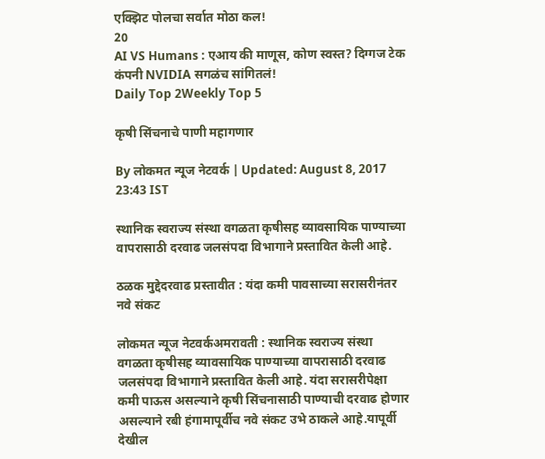एक्झिट पोलचा सर्वात मोठा कल!
20
AI VS Humans : एआय की माणूस, कोण स्वस्त? दिग्गज टेक कंपनी NVIDIA सगळंच सांगितलं!
Daily Top 2Weekly Top 5

कृषी सिंचनाचे पाणी महागणार

By लोकमत न्यूज नेटवर्क | Updated: August 8, 2017 23:43 IST

स्थानिक स्वराज्य संस्था वगळता कृषीसह व्यावसायिक पाण्याच्या वापरासाठी दरवाढ जलसंपदा विभागाने प्रस्तावित केली आहे.

ठळक मुद्देदरवाढ प्रस्तावीत : यंदा कमी पावसाच्या सरासरीनंतर नवे संकट

लोकमत न्यूज नेटवर्कअमरावती : स्थानिक स्वराज्य संस्था वगळता कृषीसह व्यावसायिक पाण्याच्या वापरासाठी दरवाढ जलसंपदा विभागाने प्रस्तावित केली आहे. यंदा सरासरीपेक्षा कमी पाऊस असल्याने कृषी सिंचनासाठी पाण्याची दरवाढ होणार असल्याने रबी हंगामापूर्वीच नवे संकट उभे ठाकले आहे.यापूर्वी देखील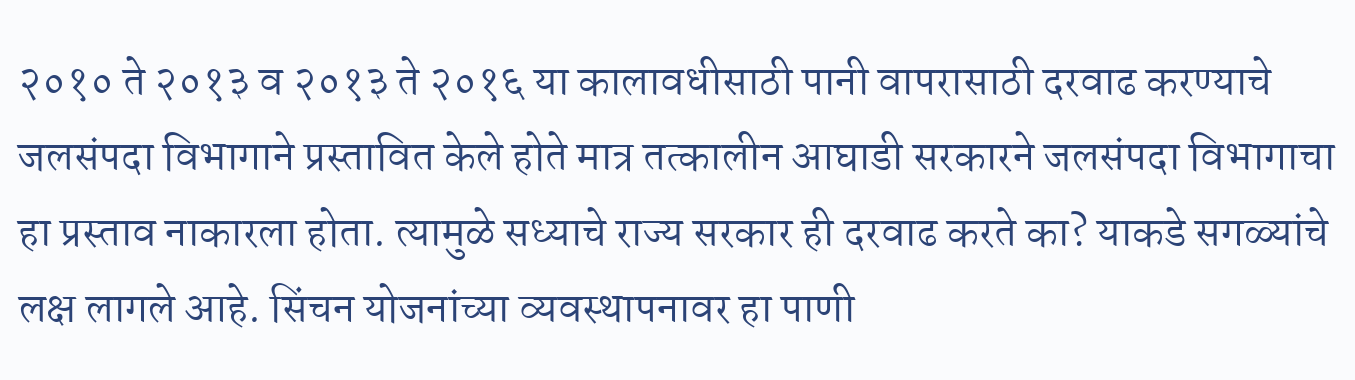२०१० ते २०१३ व २०१३ ते २०१६ या कालावधीसाठी पानी वापरासाठी दरवाढ करण्याचे जलसंपदा विभागाने प्रस्तावित केले होते मात्र तत्कालीन आघाडी सरकारने जलसंपदा विभागाचा हा प्रस्ताव नाकारला होता. त्यामुळे सध्याचे राज्य सरकार ही दरवाढ करते का? याकडे सगळ्यांचे लक्ष लागले आहे. सिंचन योजनांच्या व्यवस्थापनावर हा पाणी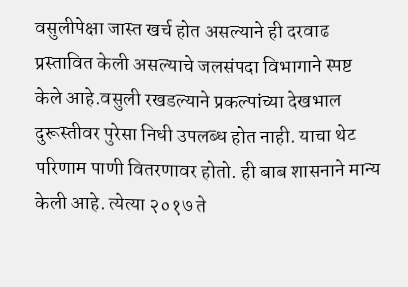वसुलीपेक्षा जास्त खर्च होत असल्याने ही दरवाढ प्रस्तावित केली असल्याचे जलसंपदा विभागाने स्पष्ट केले आहे.वसुली रखडल्याने प्रकल्पांच्या देखभाल दुरूस्तीवर पुरेसा निधी उपलब्ध होत नाही. याचा थेट परिणाम पाणी वितरणावर होतो. ही बाब शासनाने मान्य केली आहे. त्येत्या २०१७ ते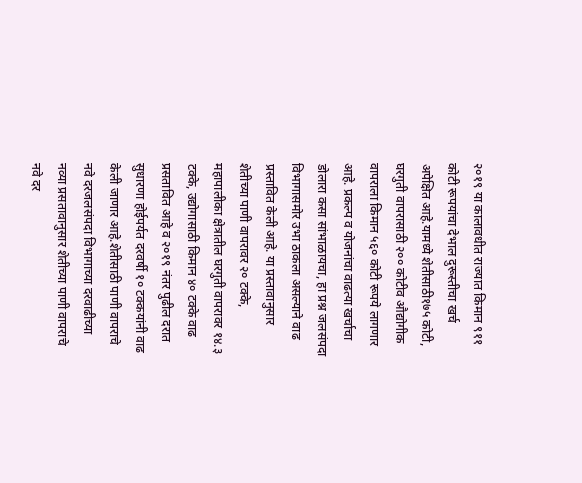२०१९ या कालावधीत राज्यात किमान ९११ कोटी रूपयांचा देभाल दुरूस्तीचा खर्च अपेक्षित आहे.यामध्ये शेतीसाठी१७५ कोटी, घरगुती वापरासाठी २०० कोटीव औद्योगीक वापराला किमान ५६० कोटी रूपये लागणार आहे. प्रकल्प व योजनांचा वाढत्या खर्चाचा डोलारा कसा सांभाळायचा, हा प्रश्न जलसंपदा विभागासमोर उभा ठाकला असल्याने वाढ प्रस्तावित केली आहे. या प्रस्तावानुसार शेतीच्या पाणी वापरावर २० टक्के, महापालीका क्षेत्रातील घरगुती वापरावर १४.३ टक्के, उद्योगासाठी किमान ४० टक्के वाढ प्रसतावित आहे व २०१९ नंतर पुढील दरात सुधारणा होईपर्यत दरवर्षी १० टक्कयांनी वाढ केली जाणार आहे.शेतीसाठी पाणी वापराचे नवे दरजलसंपदा विभागाच्या दरवाढीच्या नव्या प्रसतावानुसार शेतीच्या पाणी वापराचे नवे दर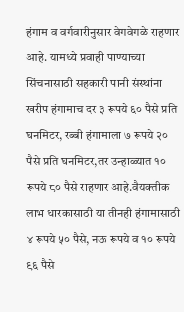हंगाम व वर्गवारीनुसार वेगवेगळे राहणार आहे. यामध्ये प्रवाही पाण्याच्या सिंचनासाठी सहकारी पानी संस्थांना खरीप हंगामाच दर ३ रूपये ६० पैसे प्रति घनमिटर, रब्बी हंगामाला ७ रूपये २० पैसे प्रति घनमिटर,तर उन्हाळ्यात १० रूपये ८० पैसे राहणार आहे.वैयक्तीक लाभ धारकासाठी या तीनही हंगामासाठी ४ रूपये ५० पैसे, नऊ रूपये व १० रूपये ९६ पैसे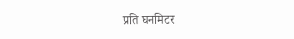प्रति घनमिटर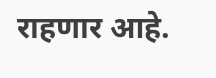राहणार आहे.